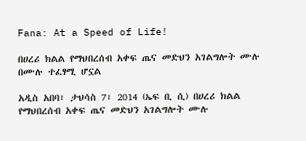Fana: At a Speed of Life!

በሀረሪ ክልል የማህበረሰብ አቀፍ ጤና መድህን አገልግሎት ሙሉ በሙሉ ተፈፃሚ ሆኗል

አዲስ አበባ፣ ታህሳስ 7፣ 2014 (ኤፍ ቢ ሲ) በሀረሪ ክልል የማህበረሰብ አቀፍ ጤና መድህን አገልግሎት ሙሉ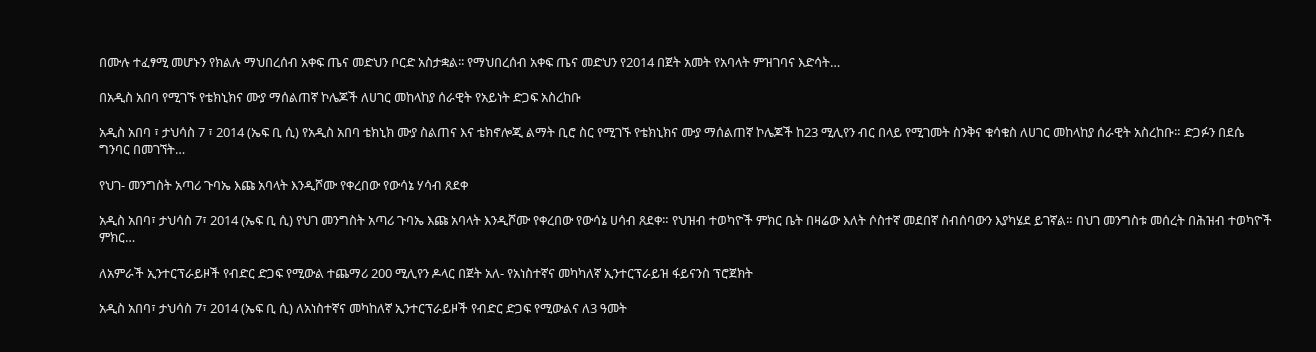በሙሉ ተፈፃሚ መሆኑን የክልሉ ማህበረሰብ አቀፍ ጤና መድህን ቦርድ አስታቋል፡፡ የማህበረሰብ አቀፍ ጤና መድህን የ2014 በጀት አመት የአባላት ምዝገባና እድሳት…

በአዲስ አበባ የሚገኙ የቴክኒክና ሙያ ማሰልጠኛ ኮሌጆች ለሀገር መከላከያ ሰራዊት የአይነት ድጋፍ አስረከቡ

አዲስ አበባ ፣ ታህሳስ 7 ፣ 2014 (ኤፍ ቢ ሲ) የአዲስ አበባ ቴክኒክ ሙያ ስልጠና እና ቴክኖሎጂ ልማት ቢሮ ስር የሚገኙ የቴክኒክና ሙያ ማሰልጠኛ ኮሌጆች ከ23 ሚሊየን ብር በላይ የሚገመት ስንቅና ቁሳቁስ ለሀገር መከላከያ ሰራዊት አስረከቡ። ድጋፉን በደሴ ግንባር በመገኘት…

የህገ- መንግስት አጣሪ ጉባኤ እጩ አባላት እንዲሾሙ የቀረበው የውሳኔ ሃሳብ ጸደቀ

አዲስ አበባ፣ ታህሳስ 7፣ 2014 (ኤፍ ቢ ሲ) የህገ መንግስት አጣሪ ጉባኤ እጩ አባላት እንዲሾሙ የቀረበው የውሳኔ ሀሳብ ጸደቀ። የህዝብ ተወካዮች ምክር ቤት በዛሬው እለት ሶስተኛ መደበኛ ስብሰባውን እያካሄደ ይገኛል። በህገ መንግስቱ መሰረት በሕዝብ ተወካዮች ምክር…

ለአምራች ኢንተርፕራይዞች የብድር ድጋፍ የሚውል ተጨማሪ 200 ሚሊየን ዶላር በጀት አለ- የአነስተኛና መካካለኛ ኢንተርፕራይዝ ፋይናንስ ፕሮጀክት

አዲስ አበባ፣ ታህሳስ 7፣ 2014 (ኤፍ ቢ ሲ) ለአነስተኛና መካከለኛ ኢንተርፕራይዞች የብድር ድጋፍ የሚውልና ለ3 ዓመት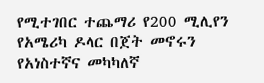የሚተገበር ተጨማሪ የ200 ሚሊየን የአሜሪካ ዶላር በጀት መኖሩን የአነስተኛና መካካለኛ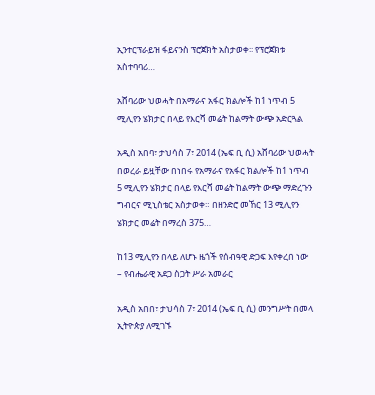ኢንተርፕራይዝ ፋይናንስ ፕሮጀክት አስታወቀ፡፡ የፕሮጀክቱ አስተባባሪ…

አሸባሪው ህወሓት በአማራና አፋር ክልሎች ከ1 ነጥብ 5 ሚሊየን ሄክታር በላይ የእርሻ መሬት ከልማት ውጭ አድርጓል

አዲስ አበባ፣ ታህሳስ 7፣ 2014 (ኤፍ ቢ ሲ) አሸባሪው ህወሓት በወረራ ይዟቸው በነበሩ የአማራና የአፋር ክልሎች ከ1 ነጥብ 5 ሚሊየን ሄክታር በላይ የእርሻ መሬት ከልማት ውጭ ማድረጉን ግብርና ሚኒስቴር አስታወቀ። በዘንድሮ መኸር 13 ሚሊየን ሄክታር መሬት በማረስ 375…

ከ13 ሚሊየን በላይ ለሆኑ ዜጎች የሰብዓዊ ድጋፍ እየቀረበ ነው – የብሔራዊ አደጋ ስጋት ሥራ አመራር

አዲስ አበበ፣ ታህሳስ 7፣ 2014 (ኤፍ ቢ ሲ) መንግሥት በመላ ኢትዮጵያ ለሚገኙ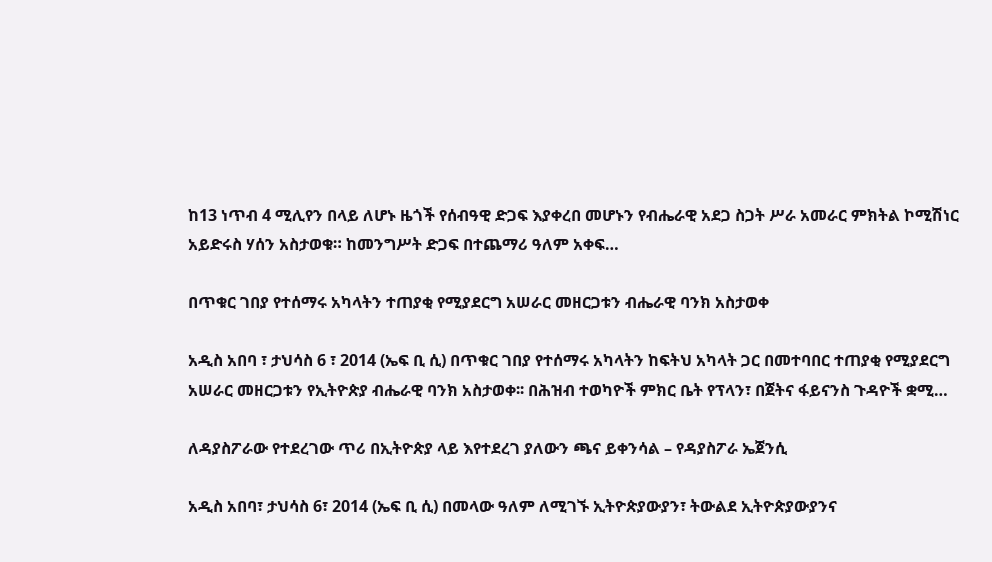ከ13 ነጥብ 4 ሚሊየን በላይ ለሆኑ ዜጎች የሰብዓዊ ድጋፍ እያቀረበ መሆኑን የብሔራዊ አደጋ ስጋት ሥራ አመራር ምክትል ኮሚሽነር አይድሩስ ሃሰን አስታወቁ። ከመንግሥት ድጋፍ በተጨማሪ ዓለም አቀፍ…

በጥቁር ገበያ የተሰማሩ አካላትን ተጠያቂ የሚያደርግ አሠራር መዘርጋቱን ብሔራዊ ባንክ አስታወቀ

አዲስ አበባ ፣ ታህሳስ 6 ፣ 2014 (ኤፍ ቢ ሲ) በጥቁር ገበያ የተሰማሩ አካላትን ከፍትህ አካላት ጋር በመተባበር ተጠያቂ የሚያደርግ አሠራር መዘርጋቱን የኢትዮጵያ ብሔራዊ ባንክ አስታወቀ፡፡ በሕዝብ ተወካዮች ምክር ቤት የፕላን፣ በጀትና ፋይናንስ ጉዳዮች ቋሚ…

ለዳያስፖራው የተደረገው ጥሪ በኢትዮጵያ ላይ እየተደረገ ያለውን ጫና ይቀንሳል – የዳያስፖራ ኤጀንሲ

አዲስ አበባ፣ ታህሳስ 6፣ 2014 (ኤፍ ቢ ሲ) በመላው ዓለም ለሚገኙ ኢትዮጵያውያን፣ ትውልደ ኢትዮጵያውያንና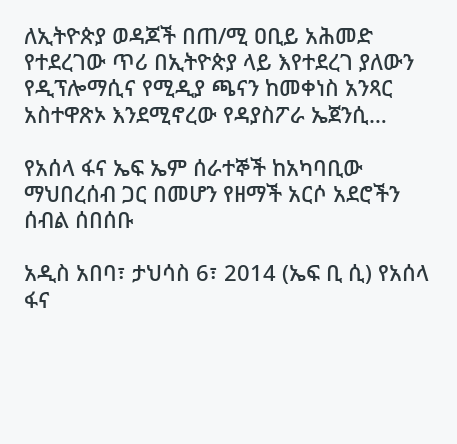ለኢትዮጵያ ወዳጆች በጠ/ሚ ዐቢይ አሕመድ የተደረገው ጥሪ በኢትዮጵያ ላይ እየተደረገ ያለውን የዲፕሎማሲና የሚዲያ ጫናን ከመቀነስ አንጻር አስተዋጽኦ እንደሚኖረው የዳያስፖራ ኤጀንሲ…

የአሰላ ፋና ኤፍ ኤም ሰራተኞች ከአካባቢው ማህበረሰብ ጋር በመሆን የዘማች አርሶ አደሮችን ሰብል ሰበሰቡ

አዲስ አበባ፣ ታህሳስ 6፣ 2014 (ኤፍ ቢ ሲ) የአሰላ ፋና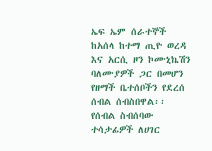ኤፍ ኤም ሰራተኞች ከአሰላ ከተማ ጢዮ ወረዳ እና አርሲ ዞን ኮሙኒኬሽን ባለሙያዎች ጋር በመሆን የዘማች ቤተሰቦችን የደረሰ ሰብል ሰብስበዋል፡፡ የሰብል ስብሰባው ተሳታፊዎች ለሀገር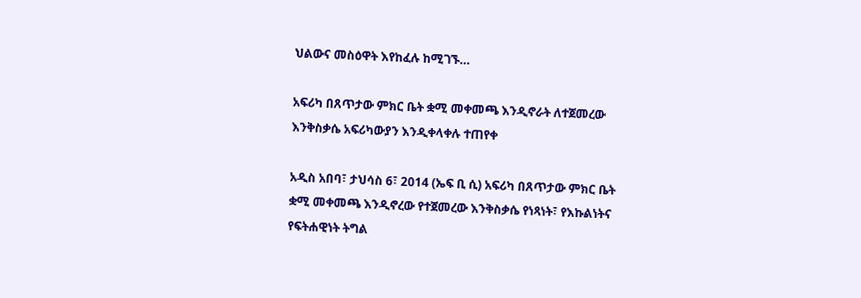ህልውና መስዕዋት እየከፈሉ ከሚገኙ…

አፍሪካ በጸጥታው ምክር ቤት ቋሚ መቀመጫ እንዲኖራት ለተጀመረው እንቅስቃሴ አፍሪካውያን እንዲቀላቀሉ ተጠየቀ

አዲስ አበባ፣ ታህሳስ 6፣ 2014 (ኤፍ ቢ ሲ) አፍሪካ በጸጥታው ምክር ቤት ቋሚ መቀመጫ እንዲኖረው የተጀመረው እንቅስቃሴ የነጻነት፣ የእኩልነትና የፍትሐዊነት ትግል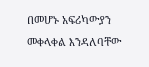በመሆኑ አፍሪካውያን መቀላቀል እንዳለባቸው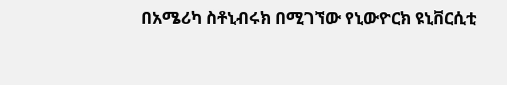በአሜሪካ ስቶኒብሩክ በሚገኘው የኒውዮርክ ዩኒቨርሲቲ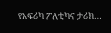የአፍሪካ ፖለቲካና ታሪክ…